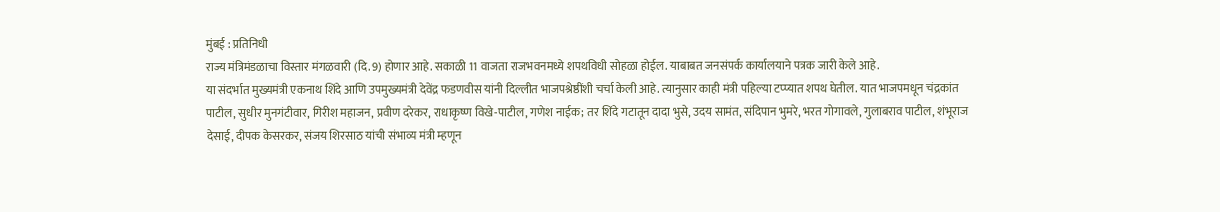मुंबई : प्रतिनिधी
राज्य मंत्रिमंडळाचा विस्तार मंगळवारी (दि. 9) होणार आहे. सकाळी 11 वाजता राजभवनमध्ये शपथविधी सोहळा होईल. याबाबत जनसंपर्क कार्यालयाने पत्रक जारी केले आहे.
या संदर्भात मुख्यमंत्री एकनाथ शिंदे आणि उपमुख्यमंत्री देवेंद्र फडणवीस यांनी दिल्लीत भाजपश्रेष्ठींशी चर्चा केली आहे. त्यानुसार काही मंत्री पहिल्या टप्प्यात शपथ घेतील. यात भाजपमधून चंद्रकांत पाटील, सुधीर मुनगंटीवार, गिरीश महाजन, प्रवीण दरेकर, राधाकृष्ण विखे-पाटील, गणेश नाईक; तर शिंदे गटातून दादा भुसे, उदय सामंत, संदिपान भुमरे, भरत गोगावले, गुलाबराव पाटील, शंभूराज देसाई, दीपक केसरकर, संजय शिरसाठ यांची संभाव्य मंत्री म्हणून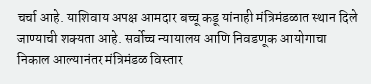चर्चा आहे. याशिवाय अपक्ष आमदार बच्चू कडू यांनाही मंत्रिमंडळात स्थान दिले जाण्याची शक्यता आहे. सर्वोच्च न्यायालय आणि निवडणूक आयोगाचा निकाल आल्यानंतर मंत्रिमंडळ विस्तार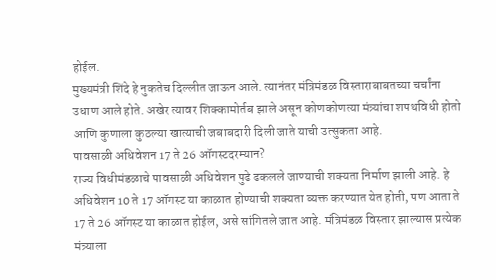होईल.
मुख्यमंत्री शिंदे हे नुकतेच दिल्लीत जाऊन आले. त्यानंतर मंत्रिमंडळ विस्ताराबाबतच्या चर्चांना उधाण आले होते. अखेर त्यावर शिक्कामोर्तब झाले असून कोणकोणत्या मंत्र्यांचा शपथविधी होतो आणि कुणाला कुठल्या खात्याची जबाबदारी दिली जाते याची उत्सुकता आहे.
पावसाळी अधिवेशन 17 ते 26 ऑगस्टदरम्यान?
राज्य विधीमंडळाचे पावसाळी अधिवेशन पुढे ढकलले जाण्याची शक्यता निर्माण झाली आहे. हे अधिवेशन 10 ते 17 ऑगस्ट या काळात होण्याची शक्यता व्यक्त करण्यात येत होती, पण आता ते 17 ते 26 ऑगस्ट या काळात होईल, असे सांगितले जात आहे. मंत्रिमंडळ विस्तार झाल्यास प्रत्येक मंत्र्याला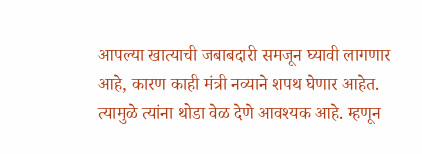आपल्या खात्याची जबाबदारी समजून घ्यावी लागणार आहे, कारण काही मंत्री नव्याने शपथ घेणार आहेत. त्यामुळे त्यांना थोडा वेळ देणे आवश्यक आहे. म्हणून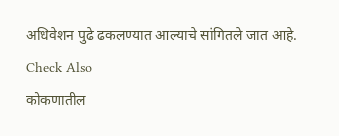अधिवेशन पुढे ढकलण्यात आल्याचे सांगितले जात आहे.
Check Also
कोकणातील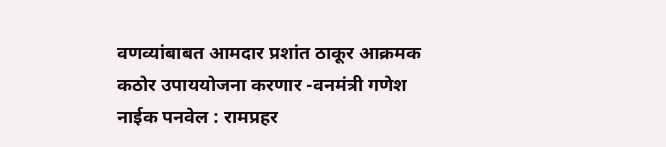वणव्यांबाबत आमदार प्रशांत ठाकूर आक्रमक
कठोर उपाययोजना करणार -वनमंत्री गणेश नाईक पनवेल : रामप्रहर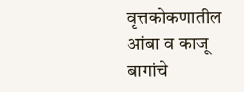वृत्तकोकणातील आंबा व काजू बागांचे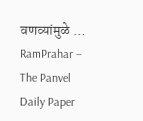वणव्यांमुळे …
RamPrahar – The Panvel Daily Paper